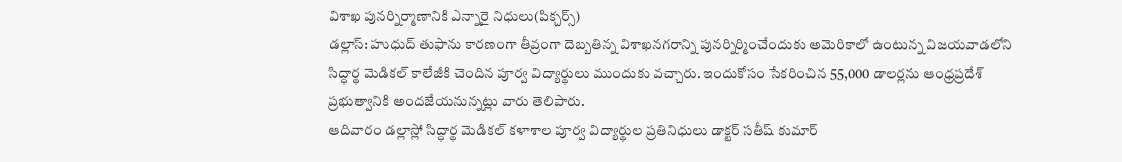విశాఖ పునర్నిర్మాణానికి ఎన్నారై నిధులు(పిక్చర్స్)
డల్లాస్: హుధుద్ తుఫాను కారణంగా తీవ్రంగా దెబ్బతిన్న విశాఖనగరాన్ని పునర్నిర్మించేందుకు అమెరికాలో ఉంటున్న విజయవాడలోని సిద్ధార్థ మెడికల్ కాలేజీకి చెందిన పూర్వ విద్యార్థులు ముందుకు వచ్చారు. ఇందుకోసం సేకరించిన 55,000 డాలర్లను ఆంధ్రప్రదేశ్ ప్రభుత్వానికి అందజేయనున్నట్లు వారు తెలిపారు.
ఆదివారం డల్లాస్లో సిద్ధార్థ మెడికల్ కళాశాల పూర్వ విద్యార్థుల ప్రతినిధులు డాక్టర్ సతీష్ కుమార్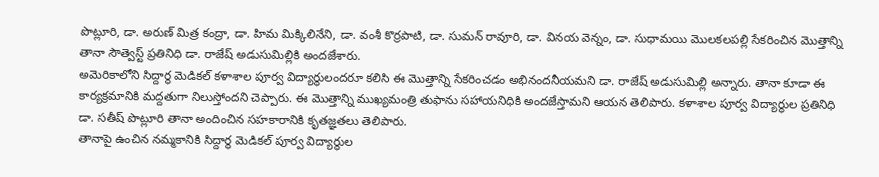పొట్లూరి, డా. అరుణ్ మిత్ర కంద్రా, డా. హిమ మిక్కిలినేని, డా. వంశీ కొర్రపాటి, డా. సుమన్ రావూరి, డా. వినయ వెన్నం, డా. సుధామయి మొలకలపల్లి సేకరించిన మొత్తాన్ని తానా సౌత్వెస్ట్ ప్రతినిధి డా. రాజేష్ అడుసుమిల్లికి అందజేశారు.
అమెరికాలోని సిద్దార్థ మెడికల్ కళాశాల పూర్వ విద్యార్థులందరూ కలిసి ఈ మొత్తాన్ని సేకరించడం అభినందనీయమని డా. రాజేష్ అడుసుమిల్లి అన్నారు. తానా కూడా ఈ కార్యక్రమానికి మద్దతుగా నిలుస్తోందని చెప్పారు. ఈ మొత్తాన్ని ముఖ్యమంత్రి తుఫాను సహాయనిధికి అందజేస్తామని ఆయన తెలిపారు. కళాశాల పూర్వ విద్యార్థుల ప్రతినిధి డా. సతీష్ పొట్లూరి తానా అందించిన సహకారానికి కృతజ్ఞతలు తెలిపారు.
తానాపై ఉంచిన నమ్మకానికి సిద్దార్థ మెడికల్ పూర్వ విద్యార్థుల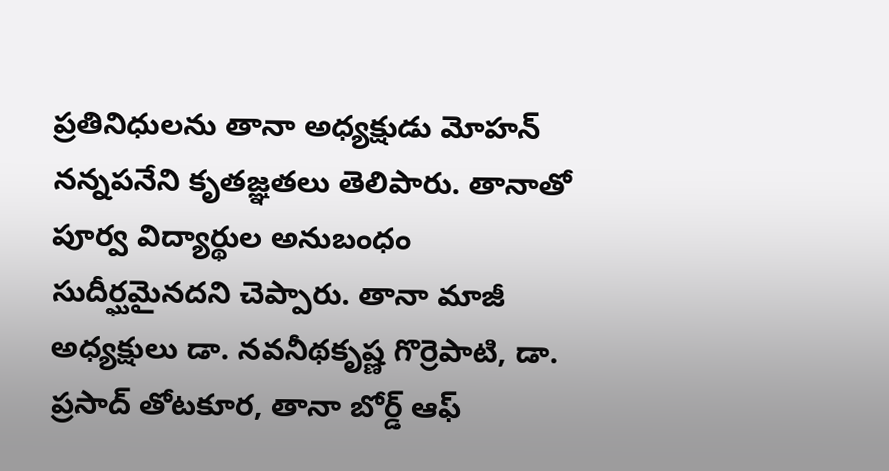ప్రతినిధులను తానా అధ్యక్షుడు మోహన్ నన్నపనేని కృతజ్ఞతలు తెలిపారు. తానాతో పూర్వ విద్యార్థుల అనుబంధం సుదీర్ఘమైనదని చెప్పారు. తానా మాజీ అధ్యక్షులు డా. నవనీథకృష్ణ గొర్రెపాటి, డా. ప్రసాద్ తోటకూర, తానా బోర్డ్ ఆఫ్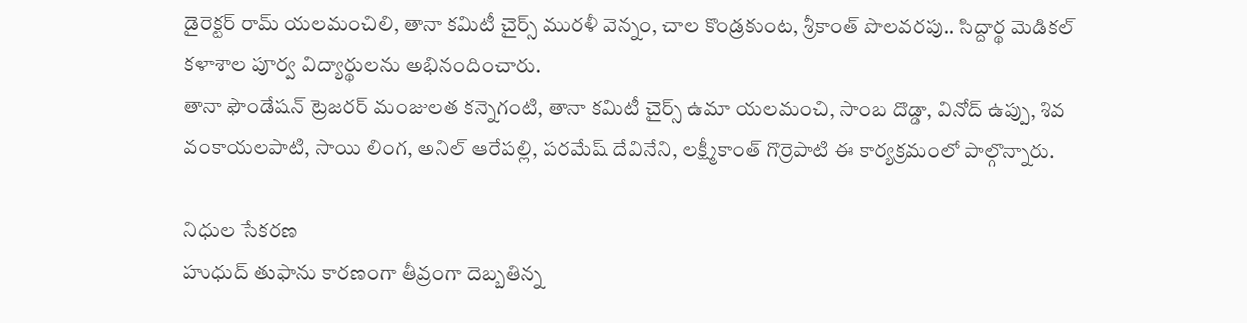డైరెక్టర్ రామ్ యలమంచిలి, తానా కమిటీ చైర్స్ మురళీ వెన్నం, చాల కొండ్రకుంట, శ్రీకాంత్ పొలవరపు.. సిద్దార్థ మెడికల్ కళాశాల పూర్వ విద్యార్థులను అభినందించారు.
తానా ఫౌండేషన్ ట్రెజరర్ మంజులత కన్నెగంటి, తానా కమిటీ చైర్స్ ఉమా యలమంచి, సాంబ దొడ్డా, వినోద్ ఉప్పు, శివ వంకాయలపాటి, సాయి లింగ, అనిల్ ఆరేపల్లి, పరమేష్ దేవినేని, లక్ష్మీకాంత్ గొర్రెపాటి ఈ కార్యక్రమంలో పాల్గొన్నారు.

నిధుల సేకరణ
హుధుద్ తుఫాను కారణంగా తీవ్రంగా దెబ్బతిన్న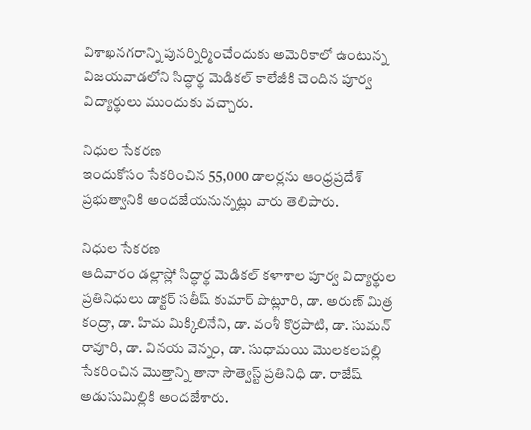విశాఖనగరాన్ని పునర్నిర్మించేందుకు అమెరికాలో ఉంటున్న విజయవాడలోని సిద్ధార్థ మెడికల్ కాలేజీకి చెందిన పూర్వ విద్యార్థులు ముందుకు వచ్చారు.

నిధుల సేకరణ
ఇందుకోసం సేకరించిన 55,000 డాలర్లను ఆంధ్రప్రదేశ్ ప్రభుత్వానికి అందజేయనున్నట్లు వారు తెలిపారు.

నిధుల సేకరణ
ఆదివారం డల్లాస్లో సిద్ధార్థ మెడికల్ కళాశాల పూర్వ విద్యార్థుల ప్రతినిధులు డాక్టర్ సతీష్ కుమార్ పొట్లూరి, డా. అరుణ్ మిత్ర కంద్రా, డా. హిమ మిక్కిలినేని, డా. వంశీ కొర్రపాటి, డా. సుమన్ రావూరి, డా. వినయ వెన్నం, డా. సుధామయి మొలకలపల్లి సేకరించిన మొత్తాన్ని తానా సౌత్వెస్ట్ ప్రతినిధి డా. రాజేష్ అడుసుమిల్లికి అందజేశారు.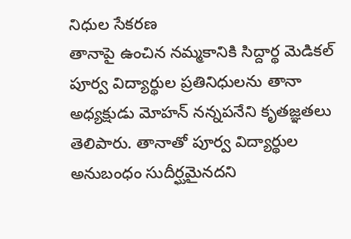నిధుల సేకరణ
తానాపై ఉంచిన నమ్మకానికి సిద్దార్థ మెడికల్ పూర్వ విద్యార్థుల ప్రతినిధులను తానా అధ్యక్షుడు మోహన్ నన్నపనేని కృతజ్ఞతలు తెలిపారు. తానాతో పూర్వ విద్యార్థుల అనుబంధం సుదీర్ఘమైనదని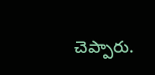చెప్పారు.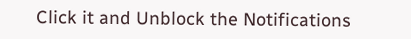Click it and Unblock the Notifications